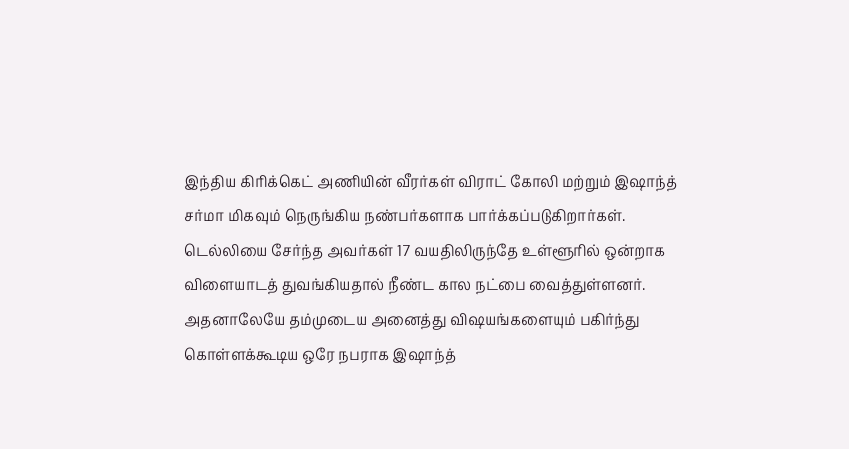இந்திய கிரிக்கெட் அணியின் வீரர்கள் விராட் கோலி மற்றும் இஷாந்த் சர்மா மிகவும் நெருங்கிய நண்பர்களாக பார்க்கப்படுகிறார்கள். டெல்லியை சேர்ந்த அவர்கள் 17 வயதிலிருந்தே உள்ளூரில் ஒன்றாக விளையாடத் துவங்கியதால் நீண்ட கால நட்பை வைத்துள்ளனர். அதனாலேயே தம்முடைய அனைத்து விஷயங்களையும் பகிர்ந்து கொள்ளக்கூடிய ஒரே நபராக இஷாந்த்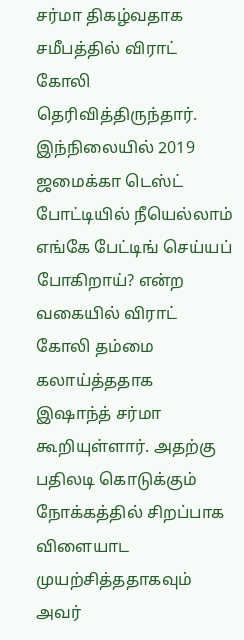சர்மா திகழ்வதாக சமீபத்தில் விராட் கோலி தெரிவித்திருந்தார்.
இந்நிலையில் 2019 ஜமைக்கா டெஸ்ட் போட்டியில் நீயெல்லாம் எங்கே பேட்டிங் செய்யப் போகிறாய்? என்ற வகையில் விராட் கோலி தம்மை கலாய்த்ததாக இஷாந்த் சர்மா கூறியுள்ளார். அதற்கு பதிலடி கொடுக்கும் நோக்கத்தில் சிறப்பாக விளையாட முயற்சித்ததாகவும் அவர்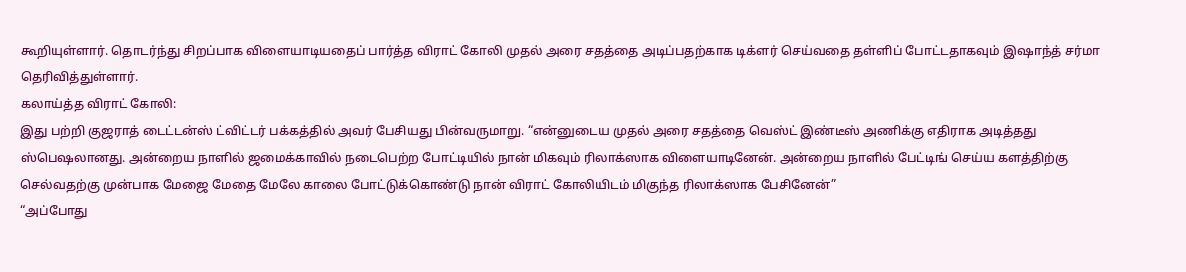கூறியுள்ளார். தொடர்ந்து சிறப்பாக விளையாடியதைப் பார்த்த விராட் கோலி முதல் அரை சதத்தை அடிப்பதற்காக டிக்ளர் செய்வதை தள்ளிப் போட்டதாகவும் இஷாந்த் சர்மா தெரிவித்துள்ளார்.
கலாய்த்த விராட் கோலி:
இது பற்றி குஜராத் டைட்டன்ஸ் ட்விட்டர் பக்கத்தில் அவர் பேசியது பின்வருமாறு. “என்னுடைய முதல் அரை சதத்தை வெஸ்ட் இண்டீஸ் அணிக்கு எதிராக அடித்தது ஸ்பெஷலானது. அன்றைய நாளில் ஜமைக்காவில் நடைபெற்ற போட்டியில் நான் மிகவும் ரிலாக்ஸாக விளையாடினேன். அன்றைய நாளில் பேட்டிங் செய்ய களத்திற்கு செல்வதற்கு முன்பாக மேஜை மேதை மேலே காலை போட்டுக்கொண்டு நான் விராட் கோலியிடம் மிகுந்த ரிலாக்ஸாக பேசினேன்”
“அப்போது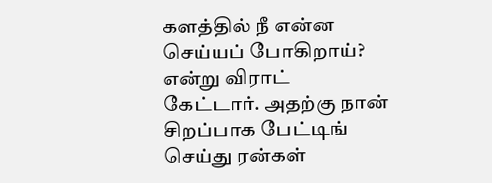களத்தில் நீ என்ன செய்யப் போகிறாய்? என்று விராட் கேட்டார். அதற்கு நான் சிறப்பாக பேட்டிங் செய்து ரன்கள்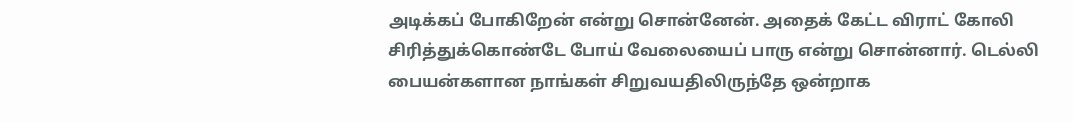அடிக்கப் போகிறேன் என்று சொன்னேன். அதைக் கேட்ட விராட் கோலி சிரித்துக்கொண்டே போய் வேலையைப் பாரு என்று சொன்னார். டெல்லி பையன்களான நாங்கள் சிறுவயதிலிருந்தே ஒன்றாக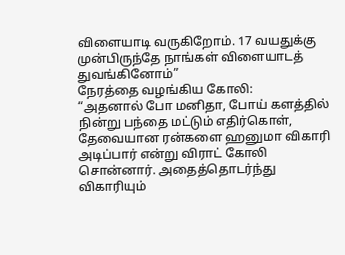விளையாடி வருகிறோம். 17 வயதுக்கு முன்பிருந்தே நாங்கள் விளையாடத் துவங்கினோம்”
நேரத்தை வழங்கிய கோலி:
“அதனால் போ மனிதா, போய் களத்தில் நின்று பந்தை மட்டும் எதிர்கொள், தேவையான ரன்களை ஹனுமா விகாரி அடிப்பார் என்று விராட் கோலி சொன்னார். அதைத்தொடர்ந்து விகாரியும்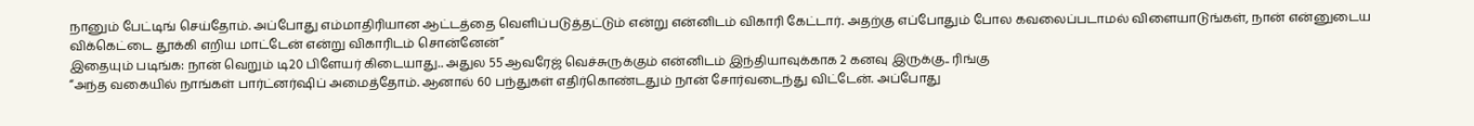நானும் பேட்டிங் செய்தோம். அப்போது எம்மாதிரியான ஆட்டத்தை வெளிப்படுத்தட்டும் என்று என்னிடம் விகாரி கேட்டார். அதற்கு எப்போதும் போல கவலைப்படாமல் விளையாடுங்கள், நான் என்னுடைய விக்கெட்டை தூக்கி எறிய மாட்டேன் என்று விகாரிடம் சொன்னேன்”
இதையும் படிங்க: நான் வெறும் டி20 பிளேயர் கிடையாது.. அதுல 55 ஆவரேஜ் வெச்சுருக்கும் என்னிடம் இந்தியாவுக்காக 2 கனவு இருக்கு.. ரிங்கு
“அந்த வகையில் நாங்கள் பார்ட்னர்ஷிப் அமைத்தோம். ஆனால் 60 பந்துகள் எதிர்கொண்டதும் நான் சோர்வடைந்து விட்டேன். அப்போது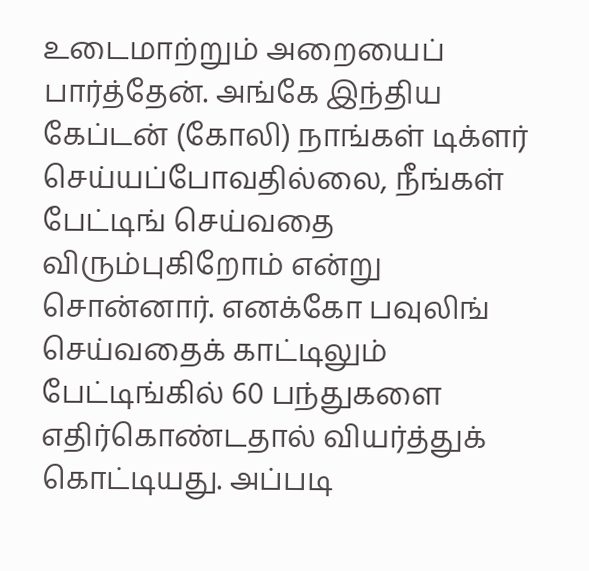உடைமாற்றும் அறையைப் பார்த்தேன். அங்கே இந்திய கேப்டன் (கோலி) நாங்கள் டிக்ளர் செய்யப்போவதில்லை, நீங்கள் பேட்டிங் செய்வதை விரும்புகிறோம் என்று சொன்னார். எனக்கோ பவுலிங் செய்வதைக் காட்டிலும் பேட்டிங்கில் 60 பந்துகளை எதிர்கொண்டதால் வியர்த்துக் கொட்டியது. அப்படி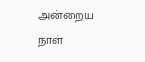அன்றைய நாள்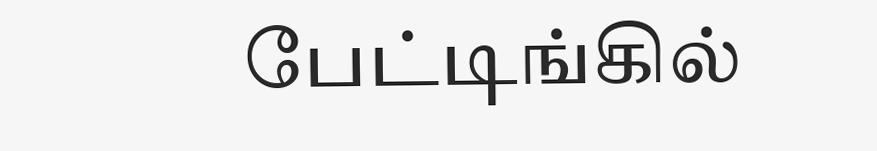பேட்டிங்கில்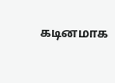கடினமாக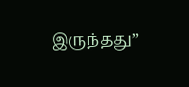இருந்தது”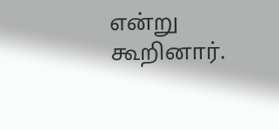என்று கூறினார்.